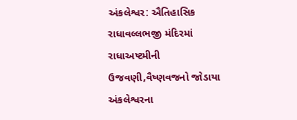અંકલેશ્વર: ઐતિહાસિક રાધાવલ્લભજી મંદિરમાં રાધાઅષ્ટમીની ઉજવણી,વૈષ્ણવજનો જોડાયા
અંકલેશ્વરના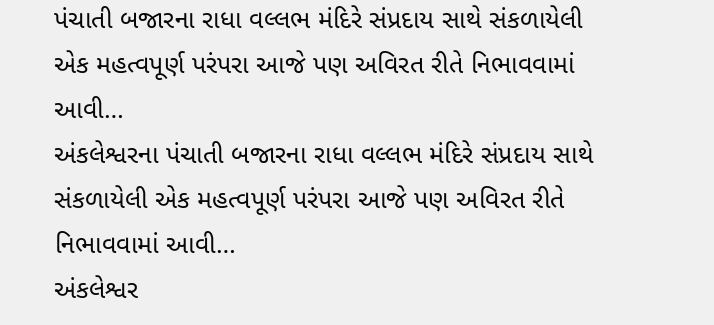પંચાતી બજારના રાધા વલ્લભ મંદિરે સંપ્રદાય સાથે સંકળાયેલી એક મહત્વપૂર્ણ પરંપરા આજે પણ અવિરત રીતે નિભાવવામાં આવી…
અંકલેશ્વરના પંચાતી બજારના રાધા વલ્લભ મંદિરે સંપ્રદાય સાથે સંકળાયેલી એક મહત્વપૂર્ણ પરંપરા આજે પણ અવિરત રીતે નિભાવવામાં આવી…
અંકલેશ્વર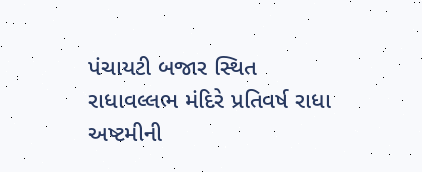પંચાયટી બજાર સ્થિત રાધાવલ્લભ મંદિરે પ્રતિવર્ષ રાધા અષ્ટમીની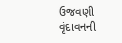ઉજવણી વૃંદાવનની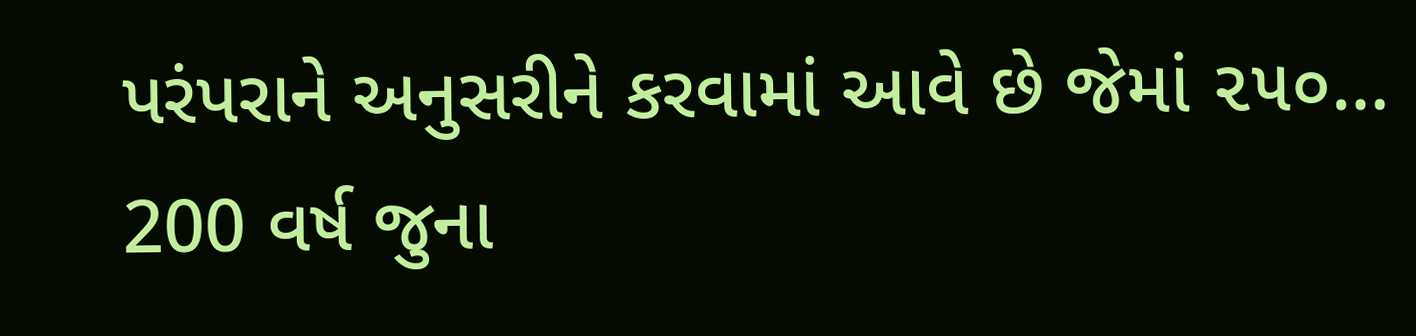પરંપરાને અનુસરીને કરવામાં આવે છે જેમાં ૨૫૦…
200 વર્ષ જુના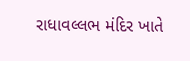રાધાવલ્લભ મંદિર ખાતે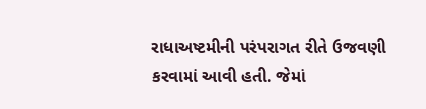રાધાઅષ્ટમીની પરંપરાગત રીતે ઉજવણી કરવામાં આવી હતી. જેમાં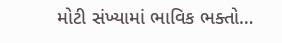મોટી સંખ્યામાં ભાવિક ભક્તો…